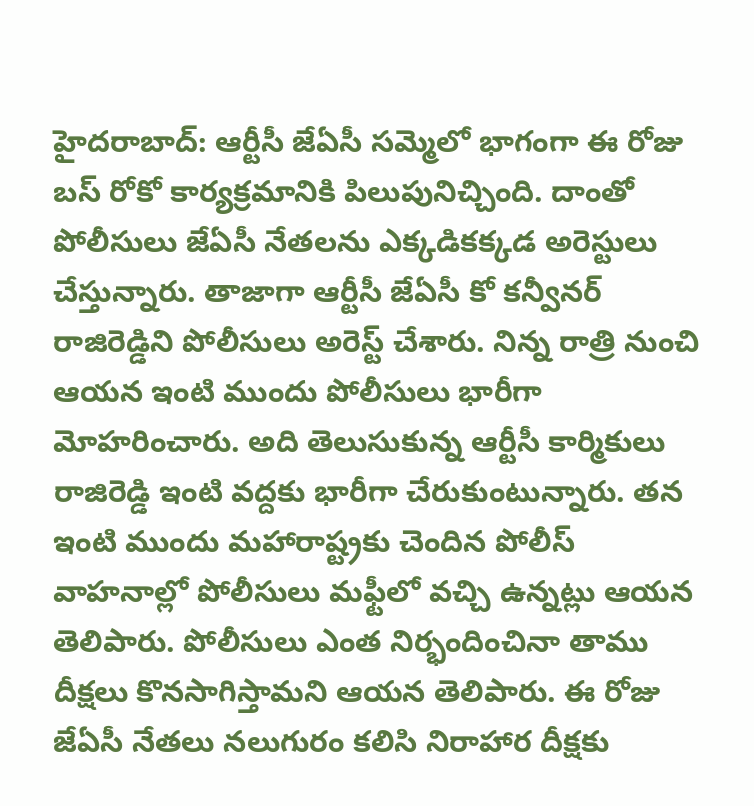హైదరాబాద్: ఆర్టీసీ జేఏసీ సమ్మెలో భాగంగా ఈ రోజు బస్ రోకో కార్యక్రమానికి పిలుపునిచ్చింది. దాంతో పోలీసులు జేఏసీ నేతలను ఎక్కడికక్కడ అరెస్టులు చేస్తున్నారు. తాజాగా ఆర్టీసీ జేఏసీ కో కన్వీనర్ రాజిరెడ్డిని పోలీసులు అరెస్ట్ చేశారు. నిన్న రాత్రి నుంచి ఆయన ఇంటి ముందు పోలీసులు భారీగా మోహరించారు. అది తెలుసుకున్న ఆర్టీసీ కార్మికులు రాజిరెడ్డి ఇంటి వద్దకు భారీగా చేరుకుంటున్నారు. తన ఇంటి ముందు మహారాష్ట్రకు చెందిన పోలీస్ వాహనాల్లో పోలీసులు మఫ్టీలో వచ్చి ఉన్నట్లు ఆయన తెలిపారు. పోలీసులు ఎంత నిర్భందించినా తాము దీక్షలు కొనసాగిస్తామని ఆయన తెలిపారు. ఈ రోజు జేఏసీ నేతలు నలుగురం కలిసి నిరాహార దీక్షకు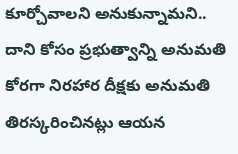కూర్చోవాలని అనుకున్నామని.. దాని కోసం ప్రభుత్వాన్ని అనుమతి కోరగా నిరహార దీక్షకు అనుమతి తిరస్కరించినట్లు ఆయన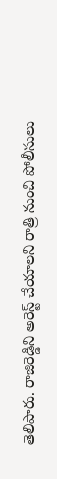తెలిపారు. రాజిరెడ్డిని అరెస్ట్ చేయాలని రాత్రి నుంచి పోలీసులు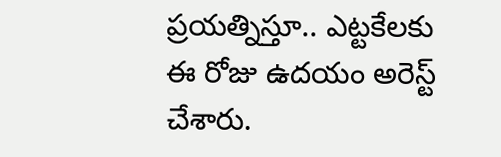ప్రయత్నిస్తూ.. ఎట్టకేలకు ఈ రోజు ఉదయం అరెస్ట్ చేశారు.